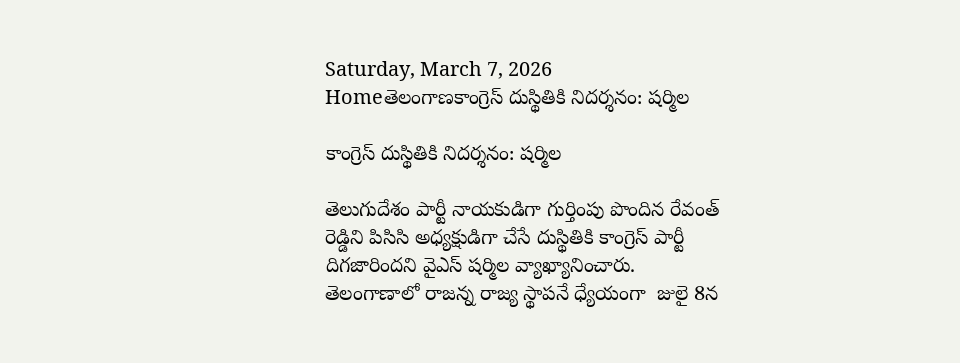Saturday, March 7, 2026
Homeతెలంగాణకాంగ్రెస్ దుస్థితికి నిదర్శనం: షర్మిల

కాంగ్రెస్ దుస్థితికి నిదర్శనం: షర్మిల

తెలుగుదేశం పార్టీ నాయకుడిగా గుర్తింపు పొందిన రేవంత్ రెడ్డిని పిసిసి అధ్యక్షుడిగా చేసే దుస్థితికి కాంగ్రెస్ పార్టీ దిగజారిందని వైఎస్ షర్మిల వ్యాఖ్యానించారు. తెలంగాణాలో రాజన్న రాజ్య స్థాపనే ధ్యేయంగా  జులై 8న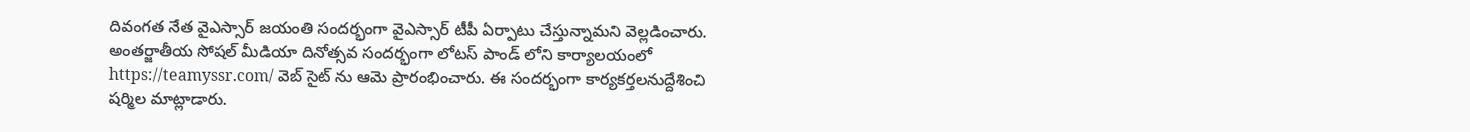దివంగత నేత వైఎస్సార్ జయంతి సందర్భంగా వైఎస్సార్ టీపీ ఏర్పాటు చేస్తున్నామని వెల్లడించారు.  అంతర్జాతీయ సోషల్ మీడియా దినోత్సవ సందర్భంగా లోటస్ పాండ్ లోని కార్యాలయంలో https://teamyssr.com/ వెబ్ సైట్ ను ఆమె ప్రారంభించారు. ఈ సందర్భంగా కార్యకర్తలనుద్దేశించి షర్మిల మాట్లాడారు.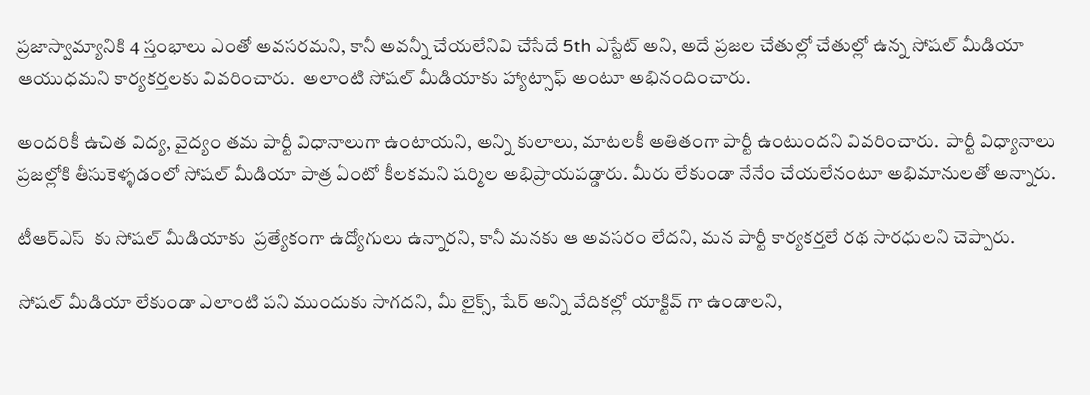ప్రజాస్వామ్యానికి 4 స్తంభాలు ఎంతో అవసరమని, కానీ అవన్నీ చేయలేనివి చేసేదే 5th ఎస్టేట్ అని, అదే ప్రజల చేతుల్లో చేతుల్లో ఉన్న సోషల్ మీడియా ఆయుధమని కార్యకర్తలకు వివరించారు.  అలాంటి సోషల్ మీడియాకు హ్యాట్సాఫ్ అంటూ అభినందించారు.

అందరికీ ఉచిత విద్య, వైద్యం తమ పార్టీ విధానాలుగా ఉంటాయని, అన్ని కులాలు, మాటలకీ అతితంగా పార్టీ ఉంటుందని వివరించారు.  పార్టీ విధ్యానాలు ప్రజల్లోకి తీసుకెళ్ళడంలో సోషల్ మీడియా పాత్ర ఏంటో కీలకమని షర్మిల అభిప్రాయపడ్డారు. మీరు లేకుండా నేనేం చేయలేనంటూ అభిమానులతో అన్నారు.

టీఆర్ఎస్  కు సోషల్ మీడియాకు  ప్రత్యేకంగా ఉద్యోగులు ఉన్నారని, కానీ మనకు ఆ అవసరం లేదని, మన పార్టీ కార్యకర్తలే రథ సారధులని చెప్పారు.

సోషల్ మీడియా లేకుండా ఎలాంటి పని ముందుకు సాగదని, మీ లైక్స్, షేర్ అన్ని వేదికల్లో యాక్టివ్ గా ఉండాలని,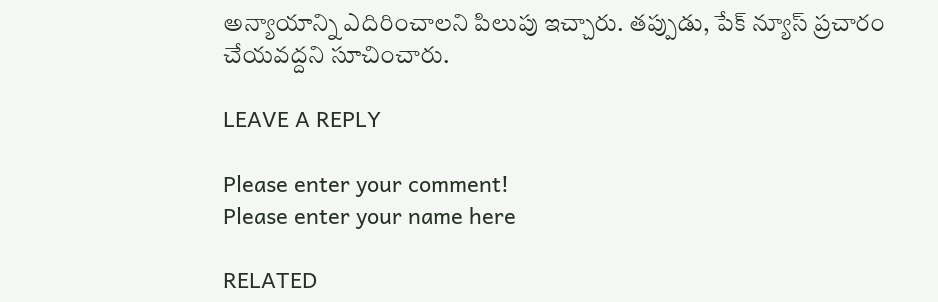అన్యాయాన్ని ఎదిరించాలని పిలుపు ఇచ్చారు. తప్పుడు, పేక్ న్యూస్ ప్రచారం చేయవద్దని సూచించారు.

LEAVE A REPLY

Please enter your comment!
Please enter your name here

RELATED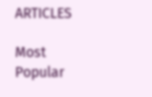ARTICLES

Most Popular